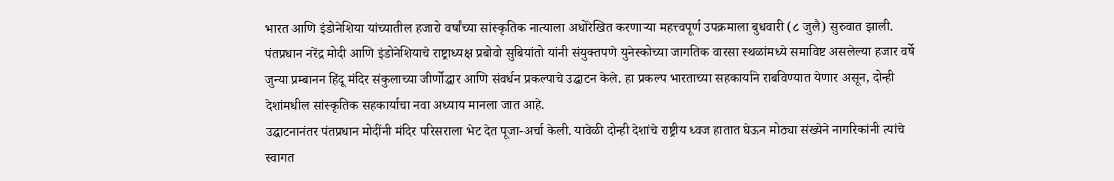भारत आणि इंडोनेशिया यांच्यातील हजारो वर्षांच्या सांस्कृतिक नात्याला अधोरेखित करणाऱ्या महत्त्वपूर्ण उपक्रमाला बुधवारी (८ जुलै) सुरुवात झाली. पंतप्रधान नरेंद्र मोदी आणि इंडोनेशियाचे राष्ट्राध्यक्ष प्रबोवो सुबियांतो यांनी संयुक्तपणे युनेस्कोच्या जागतिक वारसा स्थळांमध्ये समाविष्ट असलेल्या हजार वर्षे जुन्या प्रम्बानन हिंदू मंदिर संकुलाच्या जीर्णोद्धार आणि संवर्धन प्रकल्पाचे उद्घाटन केले. हा प्रकल्प भारताच्या सहकार्याने राबविण्यात येणार असून, दोन्ही देशांमधील सांस्कृतिक सहकार्याचा नवा अध्याय मानला जात आहे.
उद्घाटनानंतर पंतप्रधान मोदींनी मंदिर परिसराला भेट देत पूजा-अर्चा केली. यावेळी दोन्ही देशांचे राष्ट्रीय ध्वज हातात घेऊन मोठ्या संख्येने नागरिकांनी त्यांचे स्वागत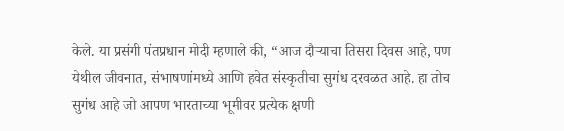केले. या प्रसंगी पंतप्रधान मोदी म्हणाले की, “आज दौऱ्याचा तिसरा दिवस आहे, पण येथील जीवनात, संभाषणांमध्ये आणि हवेत संस्कृतीचा सुगंध दरवळत आहे. हा तोच सुगंध आहे जो आपण भारताच्या भूमीवर प्रत्येक क्षणी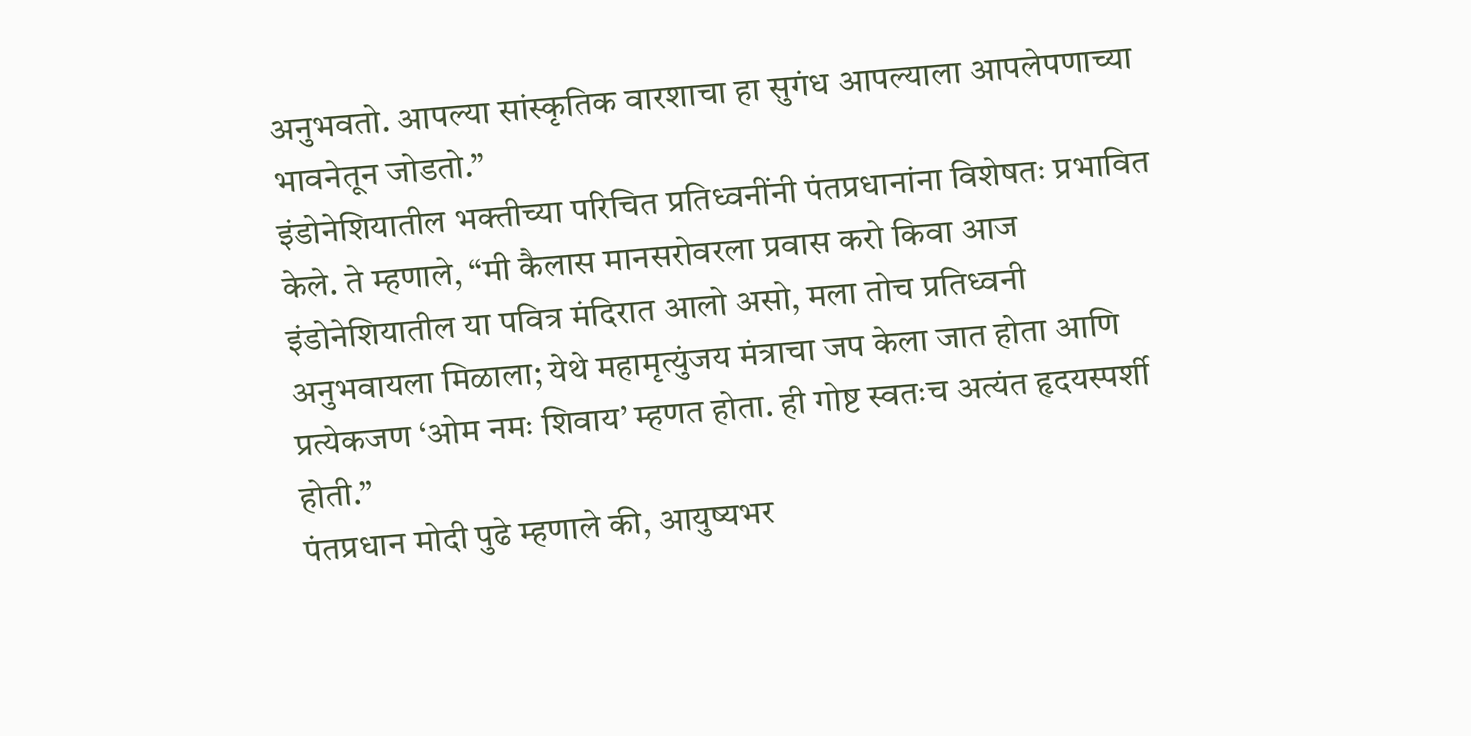अनुभवतो. आपल्या सांस्कृतिक वारशाचा हा सुगंध आपल्याला आपलेपणाच्या भावनेतून जोडतो.”
इंडोनेशियातील भक्तीच्या परिचित प्रतिध्वनींनी पंतप्रधानांना विशेषतः प्रभावित केले. ते म्हणाले, “मी कैलास मानसरोवरला प्रवास करो किवा आज इंडोनेशियातील या पवित्र मंदिरात आलो असो, मला तोच प्रतिध्वनी अनुभवायला मिळाला; येथे महामृत्युंजय मंत्राचा जप केला जात होता आणि प्रत्येकजण ‘ओम नमः शिवाय’ म्हणत होता. ही गोष्ट स्वतःच अत्यंत हृदयस्पर्शी होती.”
पंतप्रधान मोदी पुढे म्हणाले की, आयुष्यभर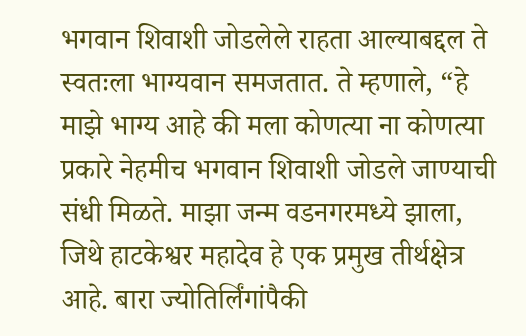भगवान शिवाशी जोडलेले राहता आल्याबद्दल ते स्वतःला भाग्यवान समजतात. ते म्हणाले, “हे माझे भाग्य आहे की मला कोणत्या ना कोणत्या प्रकारे नेहमीच भगवान शिवाशी जोडले जाण्याची संधी मिळते. माझा जन्म वडनगरमध्ये झाला, जिथे हाटकेश्वर महादेव हे एक प्रमुख तीर्थक्षेत्र आहे. बारा ज्योतिर्लिंगांपैकी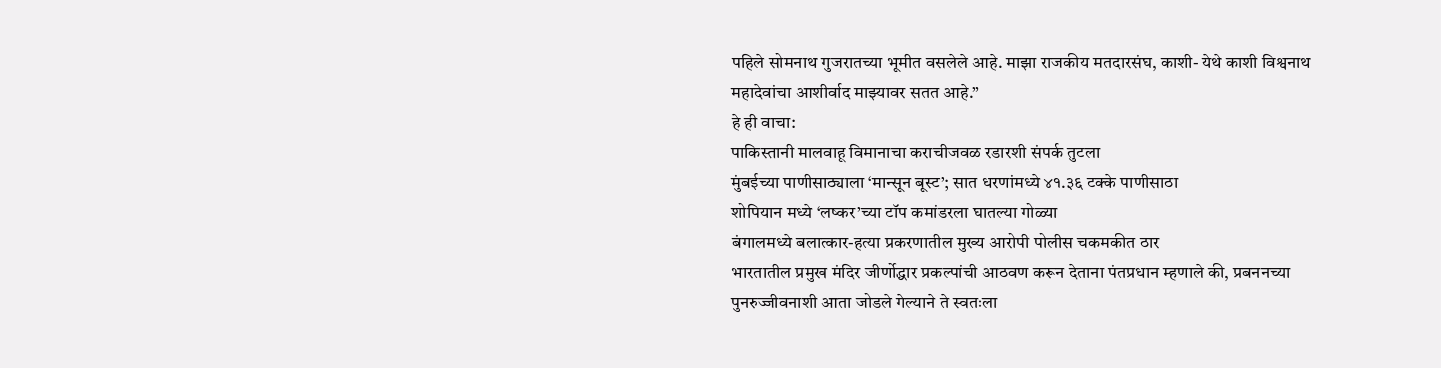पहिले सोमनाथ गुजरातच्या भूमीत वसलेले आहे. माझा राजकीय मतदारसंघ, काशी- येथे काशी विश्वनाथ महादेवांचा आशीर्वाद माझ्यावर सतत आहे.”
हे ही वाचा:
पाकिस्तानी मालवाहू विमानाचा कराचीजवळ रडारशी संपर्क तुटला
मुंबईच्या पाणीसाठ्याला ‘मान्सून बूस्ट’; सात धरणांमध्ये ४१.३६ टक्के पाणीसाठा
शोपियान मध्ये ‘लष्कर’च्या टॉप कमांडरला घातल्या गोळ्या
बंगालमध्ये बलात्कार-हत्या प्रकरणातील मुख्य आरोपी पोलीस चकमकीत ठार
भारतातील प्रमुख मंदिर जीर्णोद्धार प्रकल्पांची आठवण करून देताना पंतप्रधान म्हणाले की, प्रबननच्या पुनरुज्जीवनाशी आता जोडले गेल्याने ते स्वतःला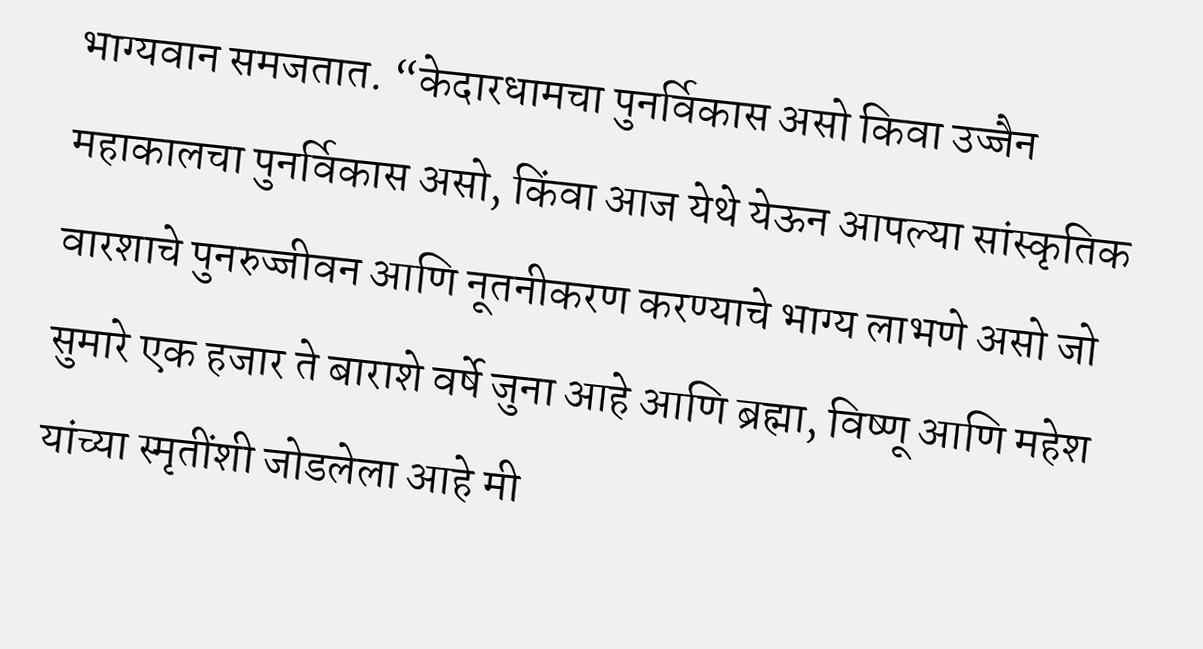भाग्यवान समजतात. “केदारधामचा पुनर्विकास असो किवा उज्जैन महाकालचा पुनर्विकास असो, किंवा आज येथे येऊन आपल्या सांस्कृतिक वारशाचे पुनरुज्जीवन आणि नूतनीकरण करण्याचे भाग्य लाभणे असो जो सुमारे एक हजार ते बाराशे वर्षे जुना आहे आणि ब्रह्मा, विष्णू आणि महेश यांच्या स्मृतींशी जोडलेला आहे मी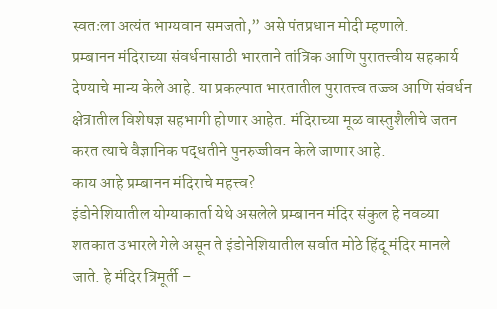स्वतःला अत्यंत भाग्यवान समजतो,” असे पंतप्रधान मोदी म्हणाले.
प्रम्बानन मंदिराच्या संवर्धनासाठी भारताने तांत्रिक आणि पुरातत्त्वीय सहकार्य देण्याचे मान्य केले आहे. या प्रकल्पात भारतातील पुरातत्त्व तज्ज्ञ आणि संवर्धन क्षेत्रातील विशेषज्ञ सहभागी होणार आहेत. मंदिराच्या मूळ वास्तुशैलीचे जतन करत त्याचे वैज्ञानिक पद्धतीने पुनरुज्जीवन केले जाणार आहे.
काय आहे प्रम्बानन मंदिराचे महत्त्व?
इंडोनेशियातील योग्याकार्ता येथे असलेले प्रम्बानन मंदिर संकुल हे नवव्या शतकात उभारले गेले असून ते इंडोनेशियातील सर्वात मोठे हिंदू मंदिर मानले जाते. हे मंदिर त्रिमूर्ती –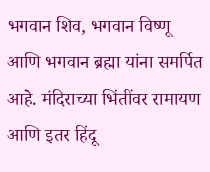भगवान शिव, भगवान विष्णू आणि भगवान ब्रह्मा यांना समर्पित आहे. मंदिराच्या भिंतींवर रामायण आणि इतर हिंदू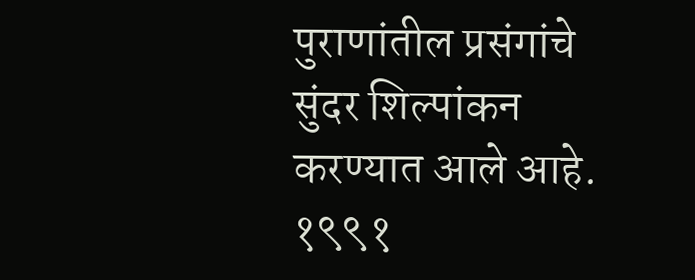पुराणांतील प्रसंगांचे सुंदर शिल्पांकन करण्यात आले आहे. १९९१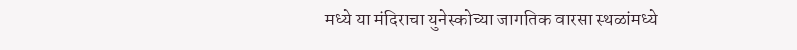मध्ये या मंदिराचा युनेस्कोच्या जागतिक वारसा स्थळांमध्ये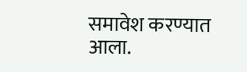समावेश करण्यात आला.